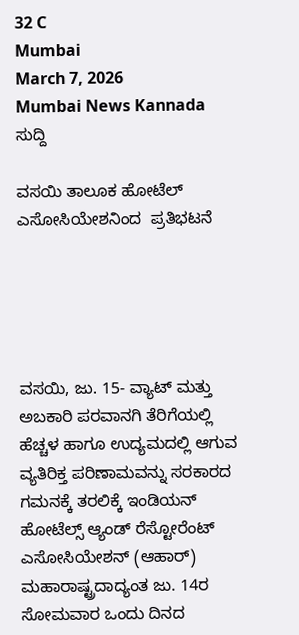32 C
Mumbai
March 7, 2026
Mumbai News Kannada
ಸುದ್ದಿ

ವಸಯಿ ತಾಲೂಕ ಹೋಟೆಲ್ ಎಸೋಸಿಯೇಶನಿಂದ  ಪ್ರತಿಭಟನೆ





ವಸಯಿ, ಜು. 15- ವ್ಯಾಟ್ ಮತ್ತು ಅಬಕಾರಿ ಪರವಾನಗಿ ತೆರಿಗೆಯಲ್ಲಿ ಹೆಚ್ಚಳ ಹಾಗೂ ಉದ್ಯಮದಲ್ಲಿ ಆಗುವ ವ್ಯತಿರಿಕ್ತ ಪರಿಣಾಮವನ್ನು ಸರಕಾರದ ಗಮನಕ್ಕೆ ತರಲಿಕ್ಕೆ ಇಂಡಿಯನ್ ಹೋಟೆಲ್ಸ್ ಆ್ಯಂಡ್ ರೆಸ್ಟೋರೆಂಟ್ ಎಸೋಸಿಯೇಶನ್ (ಆಹಾರ್) ಮಹಾರಾಷ್ಟ್ರದಾದ್ಯಂತ ಜು. 14ರ ಸೋಮವಾರ ಒಂದು ದಿನದ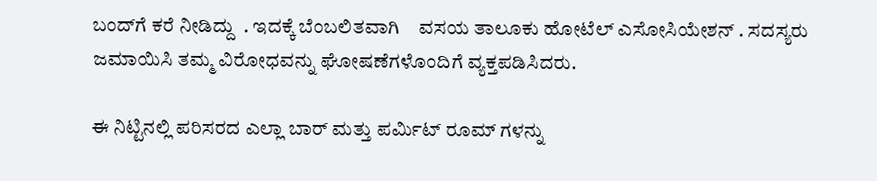ಬಂದ್‌ಗೆ ಕರೆ ನೀಡಿದ್ದು  . ಇದಕ್ಕೆ ಬೆಂಬಲಿತವಾಗಿ    ವಸಯ ತಾಲೂಕು ಹೋಟೆಲ್ ಎಸೋಸಿಯೇಶನ್ . ಸದಸ್ಯರು  ಜಮಾಯಿಸಿ ತಮ್ಮ ವಿರೋಧವನ್ನು ಘೋಷಣೆಗಳೊಂದಿಗೆ ವ್ಯಕ್ತಪಡಿಸಿದರು.

ಈ ನಿಟ್ಟಿನಲ್ಲಿ ಪರಿಸರದ ಎಲ್ಲಾ ಬಾರ್ ಮತ್ತು ಪರ್ಮಿಟ್ ರೂಮ್ ಗಳನ್ನು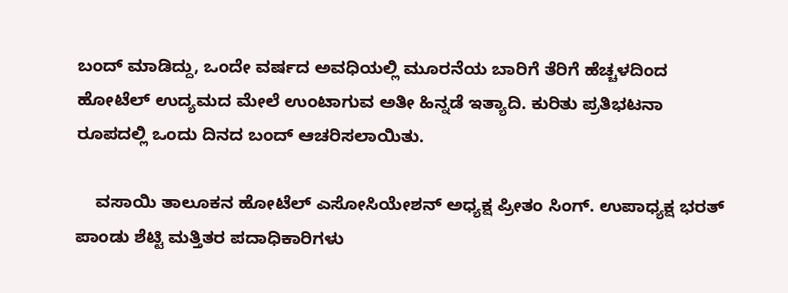ಬಂದ್ ಮಾಡಿದ್ದು, ಒಂದೇ ವರ್ಷದ ಅವಧಿಯಲ್ಲಿ ಮೂರನೆಯ ಬಾರಿಗೆ ತೆರಿಗೆ ಹೆಚ್ಚಳದಿಂದ ಹೋಟೆಲ್ ಉದ್ಯಮದ ಮೇಲೆ ಉಂಟಾಗುವ ಅತೀ ಹಿನ್ನಡೆ ಇತ್ಯಾದಿ. ಕುರಿತು ಪ್ರತಿಭಟನಾ ರೂಪದಲ್ಲಿ ಒಂದು ದಿನದ ಬಂದ್ ಆಚರಿಸಲಾಯಿತು.

    ವಸಾಯಿ ತಾಲೂಕನ ಹೋಟೆಲ್ ಎಸೋಸಿಯೇಶನ್ ಅಧ್ಯಕ್ಷ ಪ್ರೀತಂ ಸಿಂಗ್. ಉಪಾಧ್ಯಕ್ಷ ಭರತ್ ಪಾಂಡು ಶೆಟ್ಟಿ ಮತ್ತಿತರ ಪದಾಧಿಕಾರಿಗಳು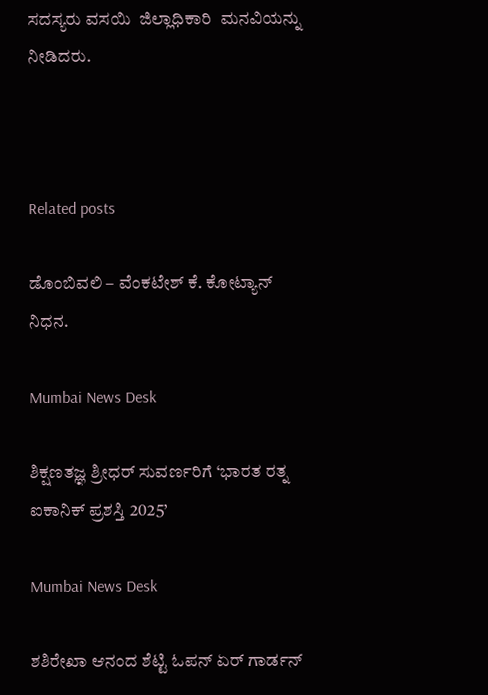ಸದಸ್ಯರು ವಸಯಿ  ಜಿಲ್ಲಾಧಿಕಾರಿ  ಮನವಿಯನ್ನು ನೀಡಿದರು.



Related posts

ಡೊಂಬಿವಲಿ – ವೆಂಕಟೇಶ್ ಕೆ. ಕೋಟ್ಯಾನ್ ನಿಧನ.

Mumbai News Desk

ಶಿಕ್ಷಣತಜ್ಞ ಶ್ರೀಧರ್ ಸುವರ್ಣರಿಗೆ ‘ಭಾರತ ರತ್ನ ಐಕಾನಿಕ್ ಪ್ರಶಸ್ತಿ 2025’

Mumbai News Desk

ಶಶಿರೇಖಾ ಆನಂದ ಶೆಟ್ಟಿ ಓಪನ್ ಏರ್ ಗಾರ್ಡನ್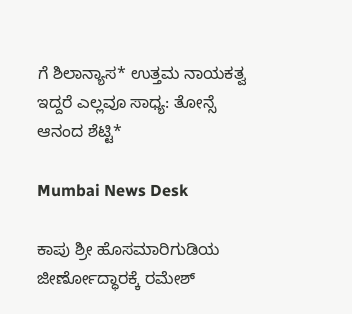ಗೆ ಶಿಲಾನ್ಯಾಸ* ಉತ್ತಮ ನಾಯಕತ್ವ ಇದ್ದರೆ ಎಲ್ಲವೂ ಸಾಧ್ಯ: ತೋನ್ಸೆ ಆನಂದ ಶೆಟ್ಟಿ*

Mumbai News Desk

ಕಾಪು ಶ್ರೀ ಹೊಸಮಾರಿಗುಡಿಯ ಜೀರ್ಣೋದ್ಧಾರಕ್ಕೆ ರಮೇಶ್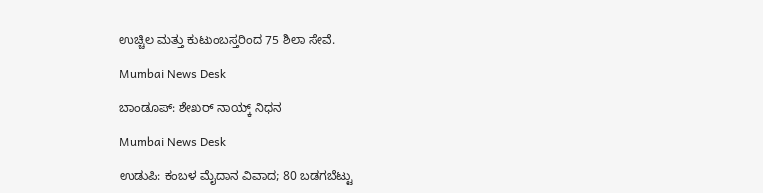ಉಚ್ಚಿಲ ಮತ್ತು ಕುಟುಂಬಸ್ತರಿಂದ 75 ಶಿಲಾ ಸೇವೆ.

Mumbai News Desk

ಬಾಂಡೂಪ್: ಶೇಖರ್ ನಾಯ್ಕ್ ನಿಧನ

Mumbai News Desk

ಉಡುಪಿ: ಕಂಬಳ ಮೈದಾನ ವಿವಾದ; 80 ಬಡಗಬೆಟ್ಟು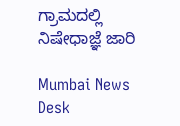ಗ್ರಾಮದಲ್ಲಿ ನಿಷೇಧಾಜ್ಞೆ ಜಾರಿ

Mumbai News Desk